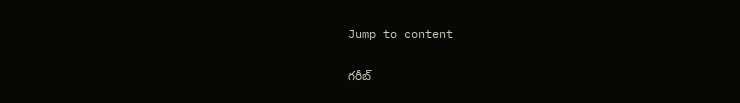Jump to content

గరీబ్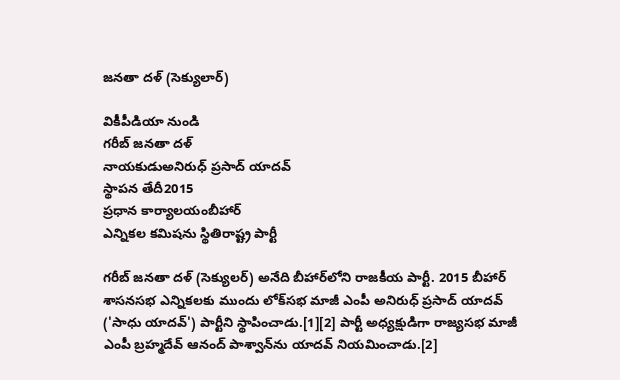జనతా దళ్ (సెక్యులార్)

వికీపీడియా నుండి
గరీబ్ జనతా దళ్
నాయకుడుఅనిరుధ్ ప్రసాద్ యాదవ్
స్థాపన తేదీ2015
ప్రధాన కార్యాలయంబీహార్
ఎన్నికల కమిషను స్థితిరాష్ట్ర పార్టీ

గరీబ్ జనతా దళ్ (సెక్యులర్) అనేది బీహార్‌లోని రాజకీయ పార్టీ. 2015 బీహార్ శాసనసభ ఎన్నికలకు ముందు లోక్‌సభ మాజీ ఎంపీ అనిరుధ్ ప్రసాద్ యాదవ్ ('సాధు యాదవ్') పార్టీని స్థాపించాడు.[1][2] పార్టీ అధ్యక్షుడిగా రాజ్యసభ మాజీ ఎంపీ బ్రహ్మదేవ్ ఆనంద్ పాశ్వాన్‌ను యాదవ్ నియమించాడు.[2]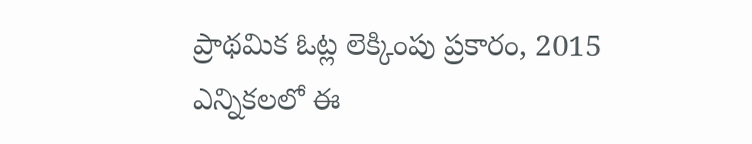ప్రాథమిక ఓట్ల లెక్కింపు ప్రకారం, 2015 ఎన్నికలలో ఈ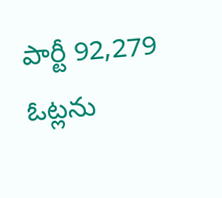పార్టీ 92,279 ఓట్లను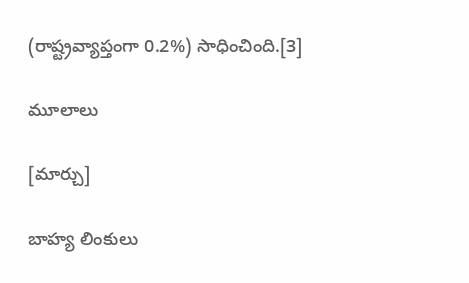(రాష్ట్రవ్యాప్తంగా 0.2%) సాధించింది.[3]

మూలాలు

[మార్చు]

బాహ్య లింకులు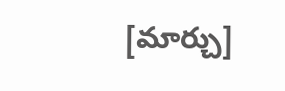[మార్చు]